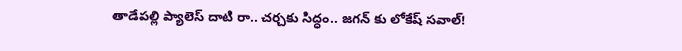తాడేపల్లి ప్యాలెస్ దాటి రా.. చర్చకు సిద్ధం.. జగన్ కు లోకేష్ సవాల్!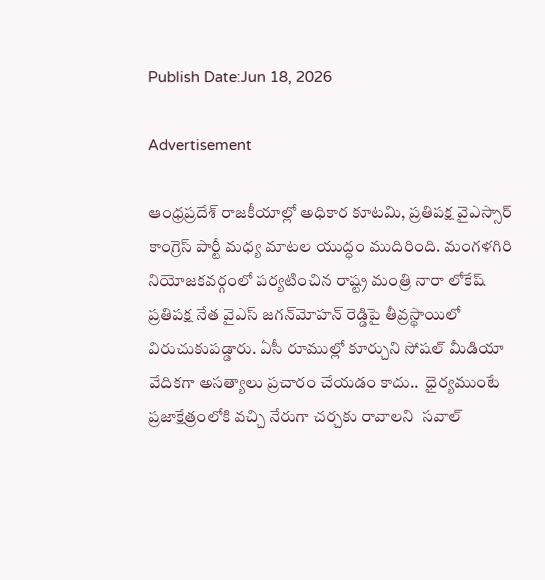Publish Date:Jun 18, 2026

Advertisement

ఆంధ్రప్రదేశ్ రాజకీయాల్లో అధికార కూటమి, ప్రతిపక్ష వైఎస్సార్ కాంగ్రెస్ పార్టీ మధ్య మాటల యుద్ధం ముదిరింది. మంగళగిరి నియోజకవర్గంలో పర్యటించిన రాష్ట్ర మంత్రి నారా లోకేష్ ప్రతిపక్ష నేత వైఎస్ జగన్‌మోహన్ రెడ్డిపై తీవ్రస్థాయిలో విరుచుకుపడ్డారు. ఏసీ రూముల్లో కూర్చుని సోషల్ మీడియా వేదికగా అసత్యాలు ప్రచారం చేయడం కాదు..  ధైర్యముంటే ప్రజాక్షేత్రంలోకి వచ్చి నేరుగా చర్చకు రావాలని  సవాల్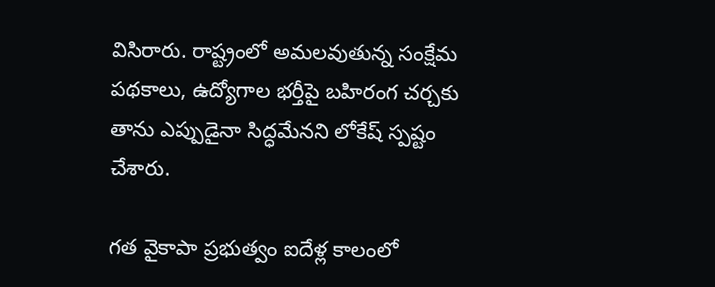విసిరారు. రాష్ట్రంలో అమలవుతున్న సంక్షేమ పథకాలు, ఉద్యోగాల భర్తీపై బహిరంగ చర్చకు తాను ఎప్పుడైనా సిద్ధమేనని లోకేష్ స్పష్టం చేశారు.

గత వైకాపా ప్రభుత్వం ఐదేళ్ల కాలంలో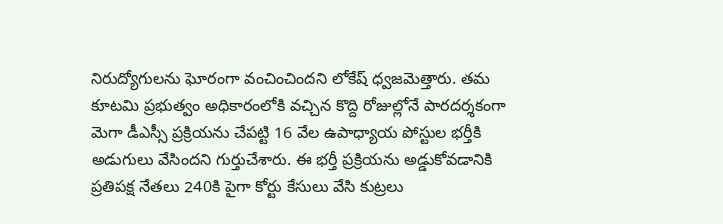నిరుద్యోగులను ఘోరంగా వంచించిందని లోకేష్ ధ్వజమెత్తారు. తమ కూటమి ప్రభుత్వం అధికారంలోకి వచ్చిన కొద్ది రోజుల్లోనే పారదర్శకంగా మెగా డీఎస్సీ ప్రక్రియను చేపట్టి 16 వేల ఉపాధ్యాయ పోస్టుల భర్తీకి అడుగులు వేసిందని గుర్తుచేశారు. ఈ భర్తీ ప్రక్రియను అడ్డుకోవడానికి ప్రతిపక్ష నేతలు 240కి పైగా కోర్టు కేసులు వేసి కుట్రలు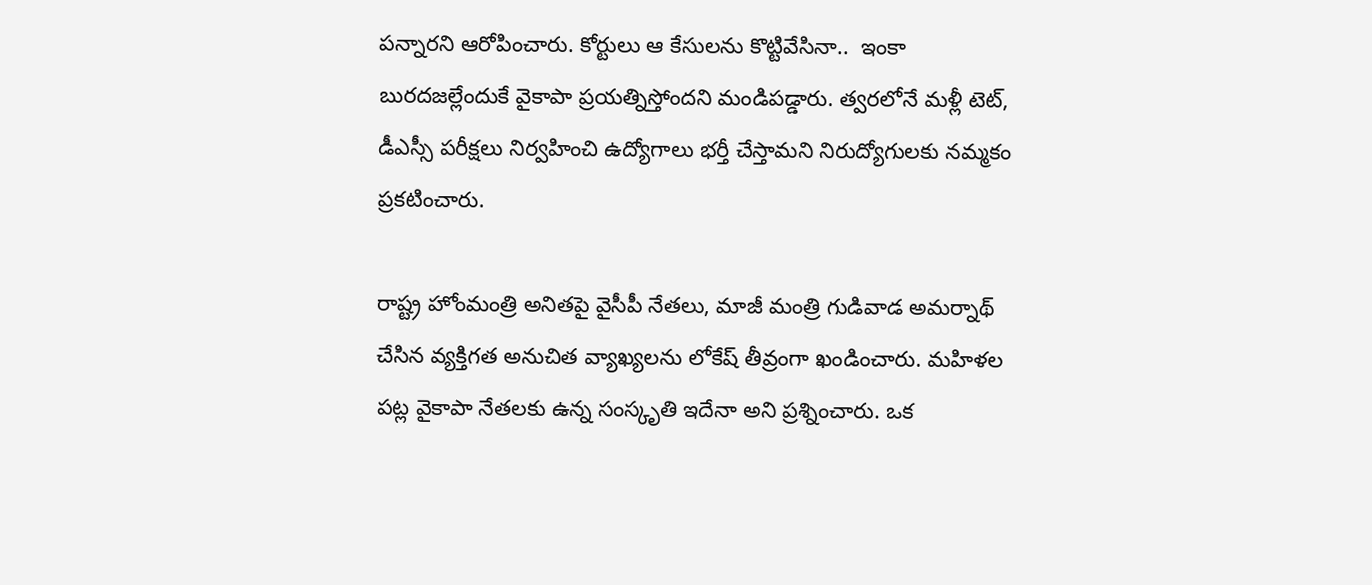పన్నారని ఆరోపించారు. కోర్టులు ఆ కేసులను కొట్టివేసినా..  ఇంకా బురదజల్లేందుకే వైకాపా ప్రయత్నిస్తోందని మండిపడ్డారు. త్వరలోనే మళ్లీ టెట్, డీఎస్సీ పరీక్షలు నిర్వహించి ఉద్యోగాలు భర్తీ చేస్తామని నిరుద్యోగులకు నమ్మకం ప్రకటించారు.

రాష్ట్ర హోంమంత్రి అనితపై వైసీపీ నేతలు, మాజీ మంత్రి గుడివాడ అమర్నాథ్ చేసిన వ్యక్తిగత అనుచిత వ్యాఖ్యలను లోకేష్ తీవ్రంగా ఖండించారు. మహిళల పట్ల వైకాపా నేతలకు ఉన్న సంస్కృతి ఇదేనా అని ప్రశ్నించారు. ఒక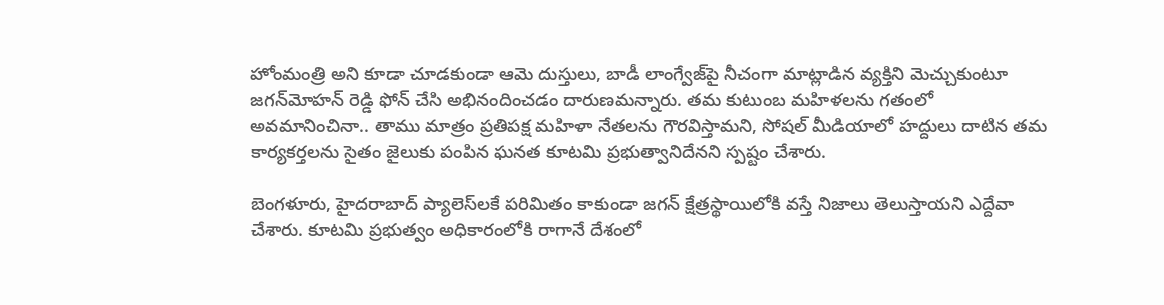హోంమంత్రి అని కూడా చూడకుండా ఆమె దుస్తులు, బాడీ లాంగ్వేజ్‌పై నీచంగా మాట్లాడిన వ్యక్తిని మెచ్చుకుంటూ జగన్‌మోహన్ రెడ్డి ఫోన్ చేసి అభినందించడం దారుణమన్నారు. తమ కుటుంబ మహిళలను గతంలో అవమానించినా.. తాము మాత్రం ప్రతిపక్ష మహిళా నేతలను గౌరవిస్తామని, సోషల్ మీడియాలో హద్దులు దాటిన తమ కార్యకర్తలను సైతం జైలుకు పంపిన ఘనత కూటమి ప్రభుత్వానిదేనని స్పష్టం చేశారు.

బెంగళూరు, హైదరాబాద్ ప్యాలెస్‌లకే పరిమితం కాకుండా జగన్ క్షేత్రస్థాయిలోకి వస్తే నిజాలు తెలుస్తాయని ఎద్దేవా చేశారు. కూటమి ప్రభుత్వం అధికారంలోకి రాగానే దేశంలో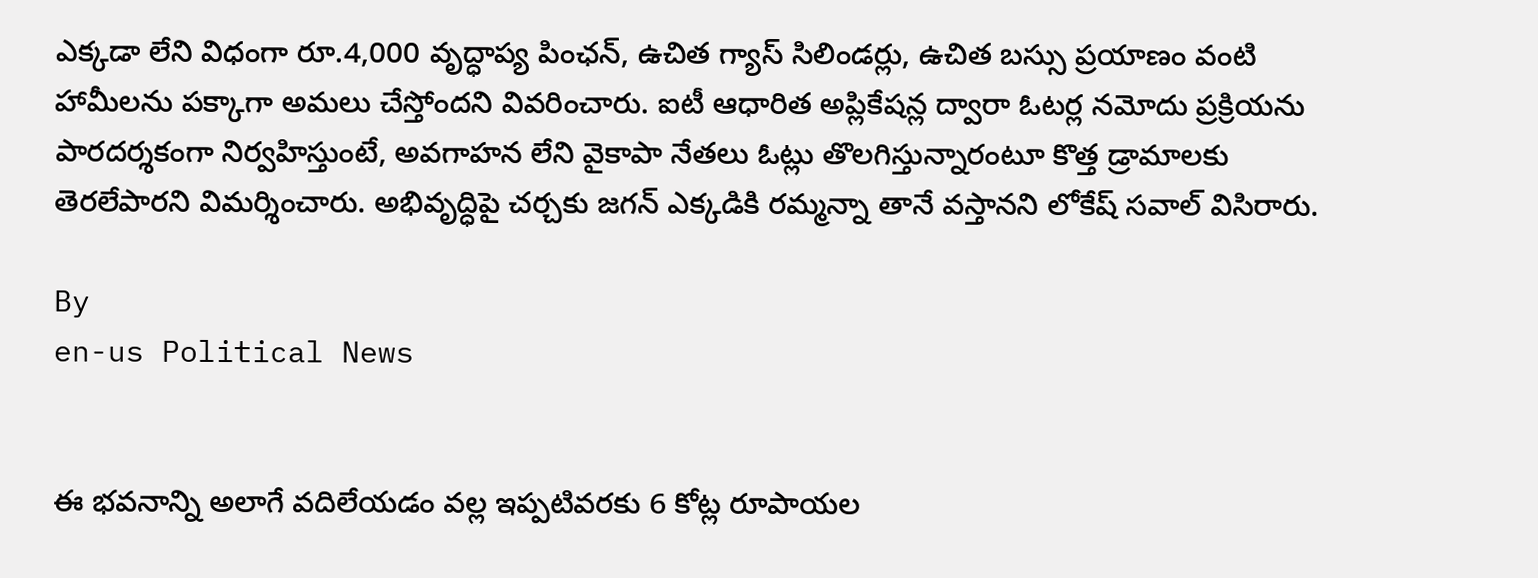ఎక్కడా లేని విధంగా రూ.4,000 వృద్ధాప్య పింఛన్, ఉచిత గ్యాస్ సిలిండర్లు, ఉచిత బస్సు ప్రయాణం వంటి హామీలను పక్కాగా అమలు చేస్తోందని వివరించారు. ఐటీ ఆధారిత అప్లికేషన్ల ద్వారా ఓటర్ల నమోదు ప్రక్రియను పారదర్శకంగా నిర్వహిస్తుంటే, అవగాహన లేని వైకాపా నేతలు ఓట్లు తొలగిస్తున్నారంటూ కొత్త డ్రామాలకు తెరలేపారని విమర్శించారు. అభివృద్ధిపై చర్చకు జగన్ ఎక్కడికి రమ్మన్నా తానే వస్తానని లోకేష్ సవాల్ విసిరారు.

By
en-us Political News


ఈ భవనాన్ని అలాగే వదిలేయడం వల్ల ఇప్పటివరకు 6 కోట్ల రూపాయల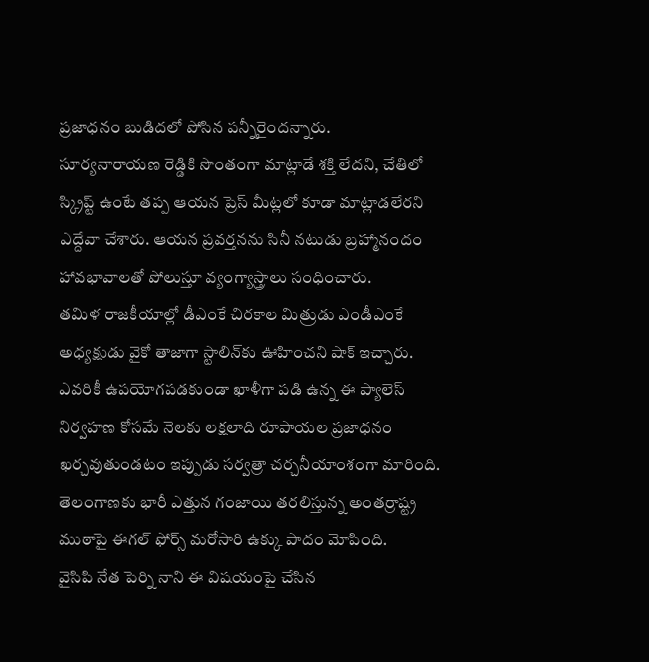ప్రజాధనం బుడిదలో పోసిన పన్నీరైందన్నారు.
సూర్యనారాయణ రెడ్డికి సొంతంగా మాట్లాడే శక్తి లేదని, చేతిలో స్క్రిప్ట్ ఉంటే తప్ప ఆయన ప్రెస్ మీట్లలో కూడా మాట్లాడలేరని ఎద్దేవా చేశారు. ఆయన ప్రవర్తనను సినీ నటుడు బ్రహ్మానందం హావభావాలతో పోలుస్తూ వ్యంగ్యాస్త్రాలు సంధించారు.
తమిళ రాజకీయాల్లో డీఎంకే చిరకాల మిత్రుడు ఎండీఎంకే అధ్యక్షుడు వైకో తాజాగా స్టాలిన్‌కు ఊహించని షాక్ ఇచ్చారు.
ఎవరికీ ఉపయోగపడకుండా ఖాళీగా పడి ఉన్న ఈ ప్యాలెస్ నిర్వహణ కోసమే నెలకు లక్షలాది రూపాయల ప్రజాధనం ఖర్చవుతుండటం ఇప్పుడు సర్వత్రా చర్చనీయాంశంగా మారింది.
తెలంగాణకు భారీ ఎత్తున గంజాయి తరలిస్తున్న అంతర్రాష్ట్ర ముఠాపై ఈగల్ ఫోర్స్ మరోసారి ఉక్కు పాదం మోపింది.
వైసిపి నేత పెర్ని నాని ఈ విషయంపై చేసిన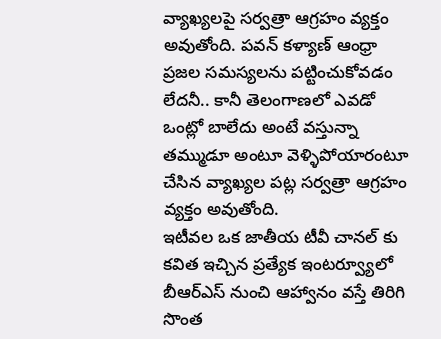వ్యాఖ్యలపై సర్వత్రా ఆగ్రహం వ్యక్తం అవుతోంది. పవన్ కళ్యాణ్ ఆంధ్రా ప్రజల సమస్యలను పట్టించుకోవడం లేదనీ.. కానీ తెలంగాణలో ఎవడో ఒంట్లో బాలేదు అంటే వస్తున్నా తమ్ముడూ అంటూ వెళ్ళిపోయారంటూ చేసిన వ్యాఖ్యల పట్ల సర్వత్రా ఆగ్రహం వ్యక్తం అవుతోంది.
ఇటీవల ఒక జాతీయ టీవీ చానల్ కు కవిత ఇచ్చిన ప్రత్యేక ఇంటర్వ్యూలో బీఆర్ఎస్ నుంచి ఆహ్వానం వస్తే తిరిగి సొంత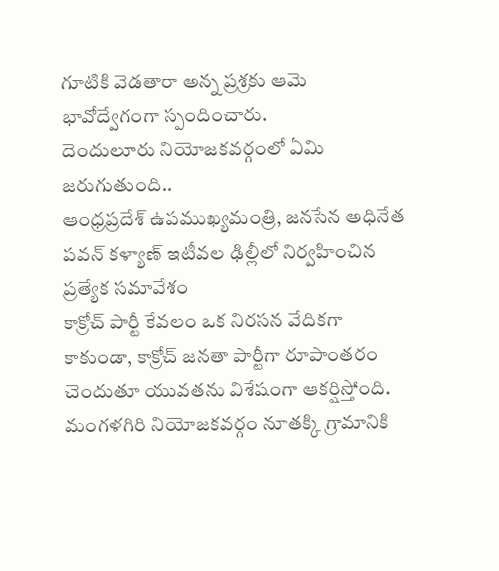గూటికి వెడతారా అన్న ప్రశ్రకు ఆమె భావోద్వేగంగా స్పందించారు.
దెందులూరు నియోజకవర్గంలో ఏమి జరుగుతుంది..
ఆంధ్రప్రదేశ్ ఉపముఖ్యమంత్రి, జనసేన అధినేత పవన్ కళ్యాణ్ ఇటీవల ఢిల్లీలో నిర్వహించిన ప్రత్యేక సమావేశం
కాక్రోచ్ పార్టీ కేవలం ఒక నిరసన వేదికగా కాకుండా, కాక్రోచ్ జనతా పార్టీగా రూపాంతరం చెందుతూ యువతను విశేషంగా ఆకర్షిస్తోంది.
మంగళగిరి నియోజకవర్గం నూతక్కి గ్రామానికి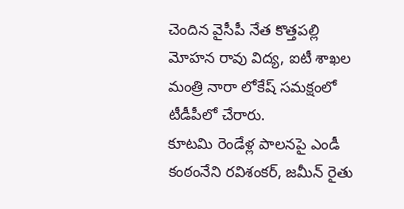చెందిన వైసీపీ నేత కొత్తపల్లి మోహన రావు విద్య, ఐటీ శాఖల మంత్రి నారా లోకేష్ సమక్షంలో టీడీపీలో చేరారు.
కూటమి రెండేళ్ల పాలనపై ఎండీ కంఠంనేని రవిశంకర్, జమీన్ రైతు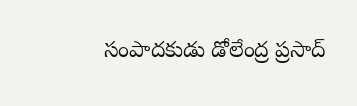సంపాదకుడు డోలేంద్ర ప్రసాద్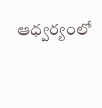ఆధ్వర్యంలో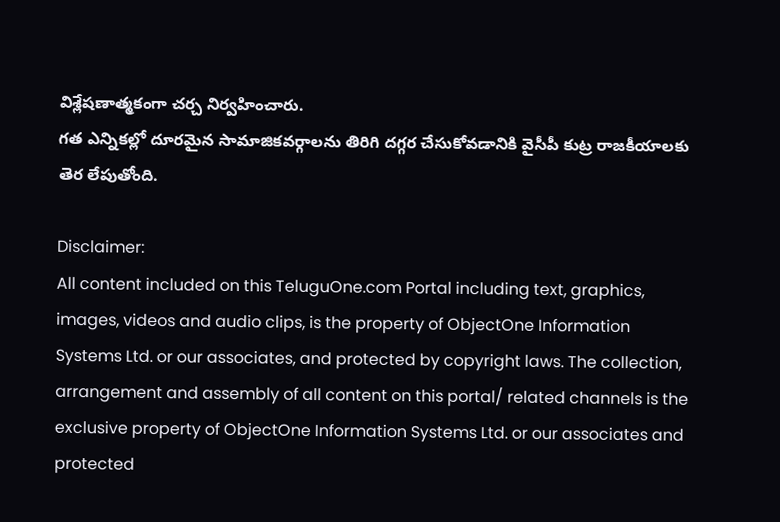విశ్లేషణాత్మకంగా చర్చ నిర్వహించారు.
గత ఎన్నికల్లో దూరమైన సామాజికవర్గాలను తిరిగి దగ్గర చేసుకోవడానికి వైసీపీ కుట్ర రాజకీయాలకు తెర లేపుతోంది.

Disclaimer:
All content included on this TeluguOne.com Portal including text, graphics, images, videos and audio clips, is the property of ObjectOne Information Systems Ltd. or our associates, and protected by copyright laws. The collection, arrangement and assembly of all content on this portal/ related channels is the exclusive property of ObjectOne Information Systems Ltd. or our associates and protected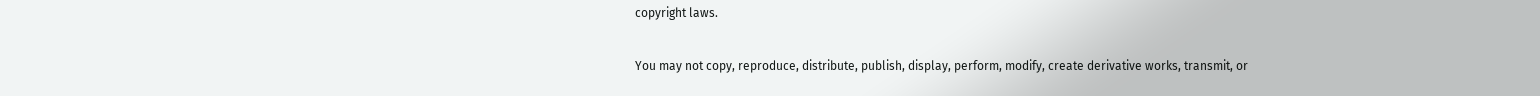copyright laws.

You may not copy, reproduce, distribute, publish, display, perform, modify, create derivative works, transmit, or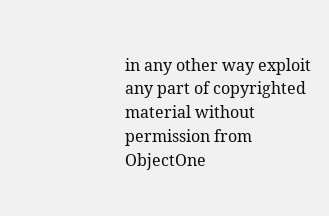in any other way exploit any part of copyrighted material without permission from ObjectOne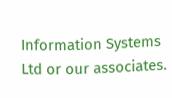Information Systems Ltd or our associates.